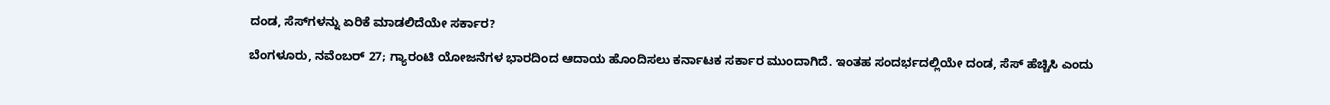ದಂಡ, ಸೆಸ್‌ಗಳನ್ನು ಏರಿಕೆ ಮಾಡಲಿದೆಯೇ ಸರ್ಕಾರ?

ಬೆಂಗಳೂರು, ನವೆಂಬರ್ 27; ಗ್ಯಾರಂಟಿ ಯೋಜನೆಗಳ ಭಾರದಿಂದ ಆದಾಯ ಹೊಂದಿಸಲು ಕರ್ನಾಟಕ ಸರ್ಕಾರ ಮುಂದಾಗಿದೆ. ಇಂತಹ ಸಂದರ್ಭದಲ್ಲಿಯೇ ದಂಡ, ಸೆಸ್ ಹೆಚ್ಚಿಸಿ ಎಂದು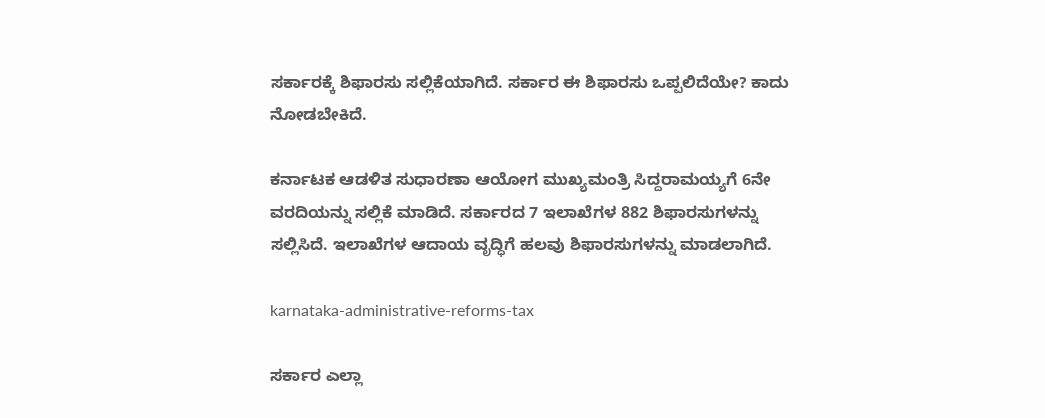ಸರ್ಕಾರಕ್ಕೆ ಶಿಫಾರಸು ಸಲ್ಲಿಕೆಯಾಗಿದೆ. ಸರ್ಕಾರ ಈ ಶಿಫಾರಸು ಒಪ್ಪಲಿದೆಯೇ? ಕಾದು ನೋಡಬೇಕಿದೆ.

ಕರ್ನಾಟಕ ಆಡಳಿತ ಸುಧಾರಣಾ ಆಯೋಗ ಮುಖ್ಯಮಂತ್ರಿ ಸಿದ್ದರಾಮಯ್ಯಗೆ 6ನೇ ವರದಿಯನ್ನು ಸಲ್ಲಿಕೆ ಮಾಡಿದೆ. ಸರ್ಕಾರದ 7 ಇಲಾಖೆಗಳ 882 ಶಿಫಾರಸುಗಳನ್ನು ಸಲ್ಲಿಸಿದೆ. ಇಲಾಖೆಗಳ ಆದಾಯ ವೃದ್ಧಿಗೆ ಹಲವು ಶಿಫಾರಸುಗಳನ್ನು ಮಾಡಲಾಗಿದೆ.

karnataka-administrative-reforms-tax

ಸರ್ಕಾರ ಎಲ್ಲಾ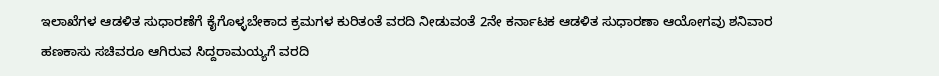ಇಲಾಖೆಗಳ ಆಡಳಿತ ಸುಧಾರಣೆಗೆ ಕೈಗೊಳ್ಳಬೇಕಾದ ಕ್ರಮಗಳ ಕುರಿತಂತೆ ವರದಿ ನೀಡುವಂತೆ 2ನೇ ಕರ್ನಾಟಕ ಆಡಳಿತ ಸುಧಾರಣಾ ಆಯೋಗವು ಶನಿವಾರ ಹಣಕಾಸು ಸಚಿವರೂ ಆಗಿರುವ ಸಿದ್ದರಾಮಯ್ಯಗೆ ವರದಿ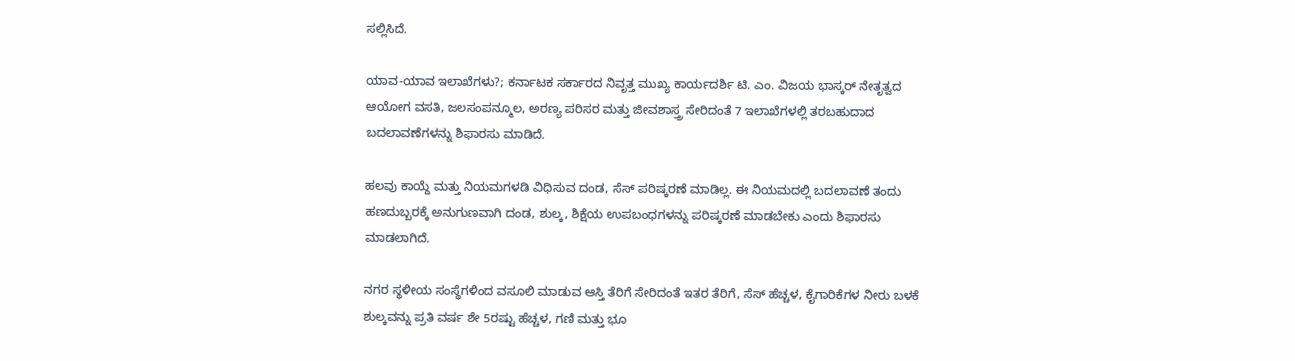ಸಲ್ಲಿಸಿದೆ.

ಯಾವ-ಯಾವ ಇಲಾಖೆಗಳು?; ಕರ್ನಾಟಕ ಸರ್ಕಾರದ ನಿವೃತ್ತ ಮುಖ್ಯ ಕಾರ್ಯದರ್ಶಿ ಟಿ. ಎಂ. ವಿಜಯ ಭಾಸ್ಕರ್ ನೇತೃತ್ವದ ಆಯೋಗ ವಸತಿ, ಜಲಸಂಪನ್ಮೂಲ, ಅರಣ್ಯ ಪರಿಸರ ಮತ್ತು ಜೀವಶಾಸ್ತ್ರ ಸೇರಿದಂತೆ 7 ಇಲಾಖೆಗಳಲ್ಲಿ ತರಬಹುದಾದ ಬದಲಾವಣೆಗಳನ್ನು ಶಿಫಾರಸು ಮಾಡಿದೆ.

ಹಲವು ಕಾಯ್ದೆ ಮತ್ತು ನಿಯಮಗಳಡಿ ವಿಧಿಸುವ ದಂಡ, ಸೆಸ್ ಪರಿಷ್ಕರಣೆ ಮಾಡಿಲ್ಲ. ಈ ನಿಯಮದಲ್ಲಿ ಬದಲಾವಣೆ ತಂದು ಹಣದುಬ್ಬರಕ್ಕೆ ಅನುಗುಣವಾಗಿ ದಂಡ, ಶುಲ್ಕ, ಶಿಕ್ಷೆಯ ಉಪಬಂಧಗಳನ್ನು ಪರಿಷ್ಕರಣೆ ಮಾಡಬೇಕು ಎಂದು ಶಿಫಾರಸು ಮಾಡಲಾಗಿದೆ.

ನಗರ ಸ್ಥಳೀಯ ಸಂಸ್ಥೆಗಳಿಂದ ವಸೂಲಿ ಮಾಡುವ ಆಸ್ತಿ ತೆರಿಗೆ ಸೇರಿದಂತೆ ಇತರ ತೆರಿಗೆ, ಸೆಸ್ ಹೆಚ್ಚಳ, ಕೈಗಾರಿಕೆಗಳ ನೀರು ಬಳಕೆ ಶುಲ್ಕವನ್ನು ಪ್ರತಿ ವರ್ಷ ಶೇ 5ರಷ್ಟು ಹೆಚ್ಚಳ, ಗಣಿ ಮತ್ತು ಭೂ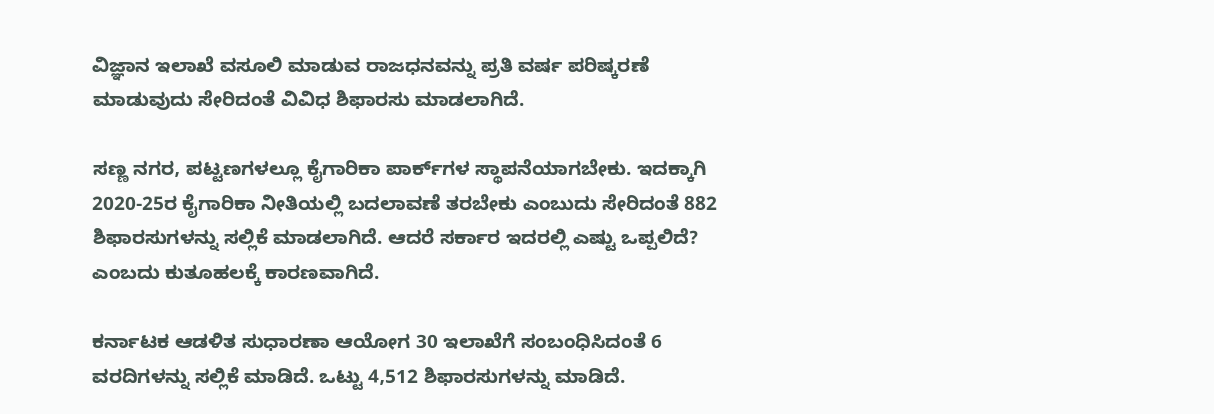ವಿಜ್ಞಾನ ಇಲಾಖೆ ವಸೂಲಿ ಮಾಡುವ ರಾಜಧನವನ್ನು ಪ್ರತಿ ವರ್ಷ ಪರಿಷ್ಕರಣೆ ಮಾಡುವುದು ಸೇರಿದಂತೆ ವಿವಿಧ ಶಿಫಾರಸು ಮಾಡಲಾಗಿದೆ.

ಸಣ್ಣ ನಗರ, ಪಟ್ಟಣಗಳಲ್ಲೂ ಕೈಗಾರಿಕಾ ಪಾರ್ಕ್‌ಗಳ ಸ್ಥಾಪನೆಯಾಗಬೇಕು. ಇದಕ್ಕಾಗಿ 2020-25ರ ಕೈಗಾರಿಕಾ ನೀತಿಯಲ್ಲಿ ಬದಲಾವಣೆ ತರಬೇಕು ಎಂಬುದು ಸೇರಿದಂತೆ 882 ಶಿಫಾರಸುಗಳನ್ನು ಸಲ್ಲಿಕೆ ಮಾಡಲಾಗಿದೆ. ಆದರೆ ಸರ್ಕಾರ ಇದರಲ್ಲಿ ಎಷ್ಟು ಒಪ್ಪಲಿದೆ? ಎಂಬದು ಕುತೂಹಲಕ್ಕೆ ಕಾರಣವಾಗಿದೆ.

ಕರ್ನಾಟಕ ಆಡಳಿತ ಸುಧಾರಣಾ ಆಯೋಗ 30 ಇಲಾಖೆಗೆ ಸಂಬಂಧಿಸಿದಂತೆ 6 ವರದಿಗಳನ್ನು ಸಲ್ಲಿಕೆ ಮಾಡಿದೆ. ಒಟ್ಟು 4,512 ಶಿಫಾರಸುಗಳನ್ನು ಮಾಡಿದೆ.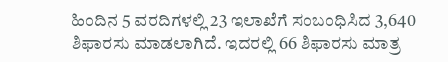ಹಿಂದಿನ 5 ವರದಿಗಳಲ್ಲಿ 23 ಇಲಾಖೆಗೆ ಸಂಬಂಧಿಸಿದ 3,640 ಶಿಫಾರಸು ಮಾಡಲಾಗಿದೆ. ಇದರಲ್ಲಿ 66 ಶಿಫಾರಸು ಮಾತ್ರ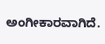ಅಂಗೀಕಾರವಾಗಿದೆ.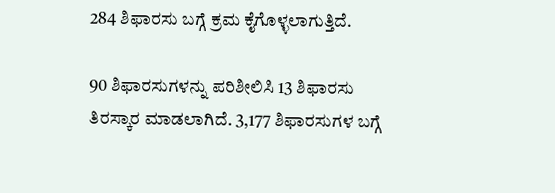284 ಶಿಫಾರಸು ಬಗ್ಗೆ ಕ್ರಮ ಕೈಗೊಳ್ಳಲಾಗುತ್ತಿದೆ.

90 ಶಿಫಾರಸುಗಳನ್ನು ಪರಿಶೀಲಿಸಿ 13 ಶಿಫಾರಸು ತಿರಸ್ಕಾರ ಮಾಡಲಾಗಿದೆ. 3,177 ಶಿಫಾರಸುಗಳ ಬಗ್ಗೆ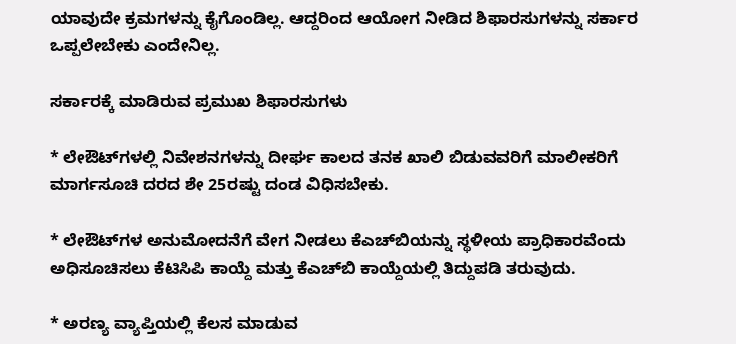ಯಾವುದೇ ಕ್ರಮಗಳನ್ನು ಕೈಗೊಂಡಿಲ್ಲ. ಆದ್ದರಿಂದ ಆಯೋಗ ನೀಡಿದ ಶಿಫಾರಸುಗಳನ್ನು ಸರ್ಕಾರ ಒಪ್ಪಲೇಬೇಕು ಎಂದೇನಿಲ್ಲ.

ಸರ್ಕಾರಕ್ಕೆ ಮಾಡಿರುವ ಪ್ರಮುಖ ಶಿಫಾರಸುಗಳು

* ಲೇಔಟ್‌ಗಳಲ್ಲಿ ನಿವೇಶನಗಳನ್ನು ದೀರ್ಘ ಕಾಲದ ತನಕ ಖಾಲಿ ಬಿಡುವವರಿಗೆ ಮಾಲೀಕರಿಗೆ ಮಾರ್ಗಸೂಚಿ ದರದ ಶೇ 25ರಷ್ಟು ದಂಡ ವಿಧಿಸಬೇಕು.

* ಲೇಔಟ್‌ಗಳ ಅನುಮೋದನೆಗೆ ವೇಗ ನೀಡಲು ಕೆಎಚ್‌ಬಿಯನ್ನು ಸ್ಥಳೀಯ ಪ್ರಾಧಿಕಾರವೆಂದು ಅಧಿಸೂಚಿಸಲು ಕೆಟಿಸಿಪಿ ಕಾಯ್ದೆ ಮತ್ತು ಕೆಎಚ್‌ಬಿ ಕಾಯ್ದೆಯಲ್ಲಿ ತಿದ್ದುಪಡಿ ತರುವುದು.

* ಅರಣ್ಯ ವ್ಯಾಪ್ತಿಯಲ್ಲಿ ಕೆಲಸ ಮಾಡುವ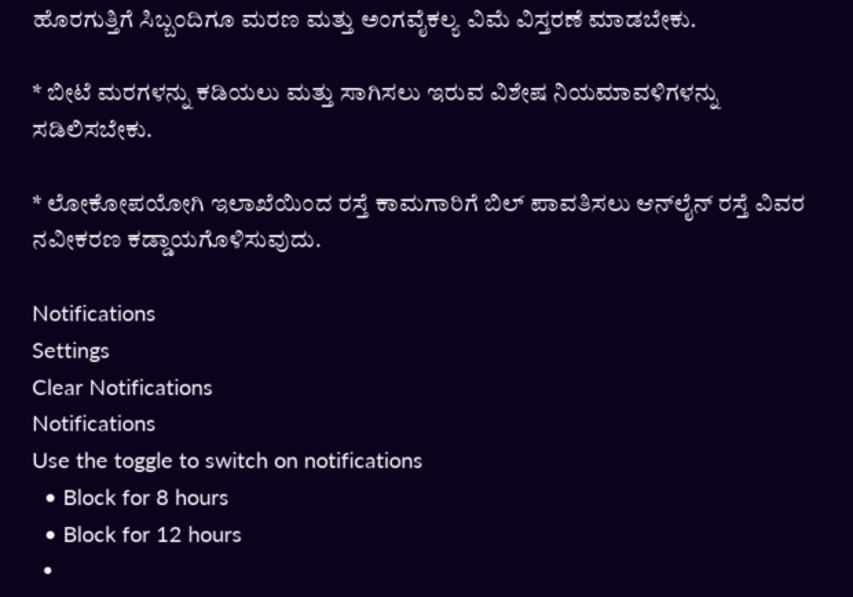ಹೊರಗುತ್ತಿಗೆ ಸಿಬ್ಬಂದಿಗೂ ಮರಣ ಮತ್ತು ಅಂಗವೈಕಲ್ಯ ವಿಮೆ ವಿಸ್ತರಣೆ ಮಾಡಬೇಕು.

* ಬೀಟೆ ಮರಗಳನ್ನು ಕಡಿಯಲು ಮತ್ತು ಸಾಗಿಸಲು ಇರುವ ವಿಶೇಷ ನಿಯಮಾವಳಿಗಳನ್ನು ಸಡಿಲಿಸಬೇಕು.

* ಲೋಕೋಪಯೋಗಿ ಇಲಾಖೆಯಿಂದ ರಸ್ತೆ ಕಾಮಗಾರಿಗೆ ಬಿಲ್ ಪಾವತಿಸಲು ಆನ್‌ಲೈನ್ ರಸ್ತೆ ವಿವರ ನವೀಕರಣ ಕಡ್ಡಾಯಗೊಳಿಸುವುದು.

Notifications
Settings
Clear Notifications
Notifications
Use the toggle to switch on notifications
  • Block for 8 hours
  • Block for 12 hours
  •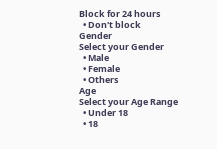Block for 24 hours
  • Don't block
Gender
Select your Gender
  • Male
  • Female
  • Others
Age
Select your Age Range
  • Under 18
  • 18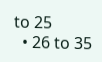to 25
  • 26 to 35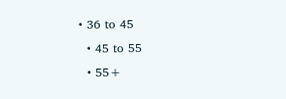• 36 to 45
  • 45 to 55
  • 55+